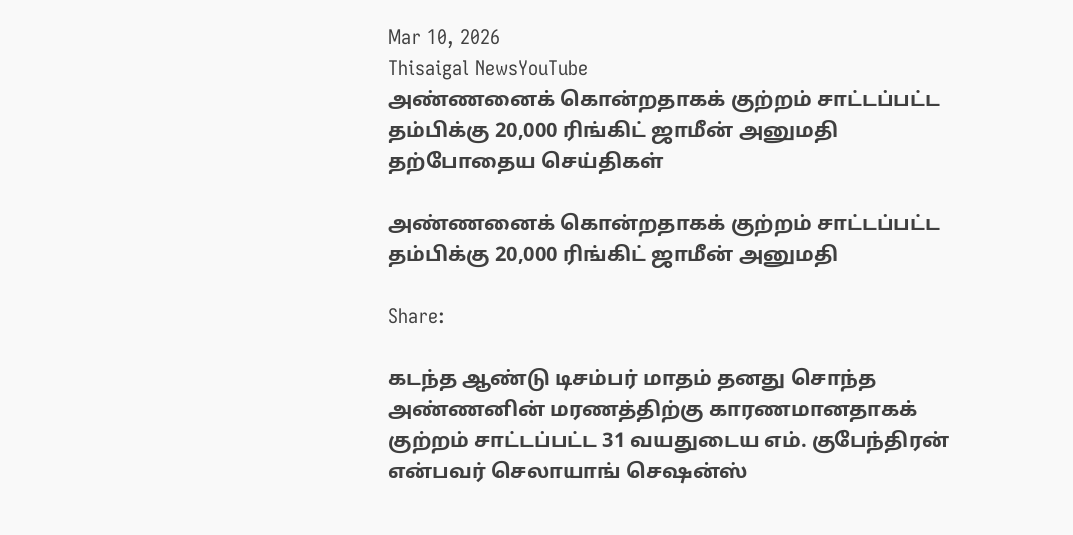Mar 10, 2026
Thisaigal NewsYouTube
அண்ணனைக் கொன்றதாகக் குற்றம் சாட்டப்பட்ட தம்பிக்கு 20,000 ரிங்கிட் ஜாமீன் அனுமதி
தற்போதைய செய்திகள்

அண்ணனைக் கொன்றதாகக் குற்றம் சாட்டப்பட்ட தம்பிக்கு 20,000 ரிங்கிட் ஜாமீன் அனுமதி

Share:

கடந்த ஆண்டு டிசம்பர் மாதம் தனது சொந்த அண்ணனின் மரணத்திற்கு காரணமானதாகக் குற்றம் சாட்டப்பட்ட 31 வயதுடைய எம். குபேந்திரன் என்பவர் செலாயாங் செஷன்ஸ்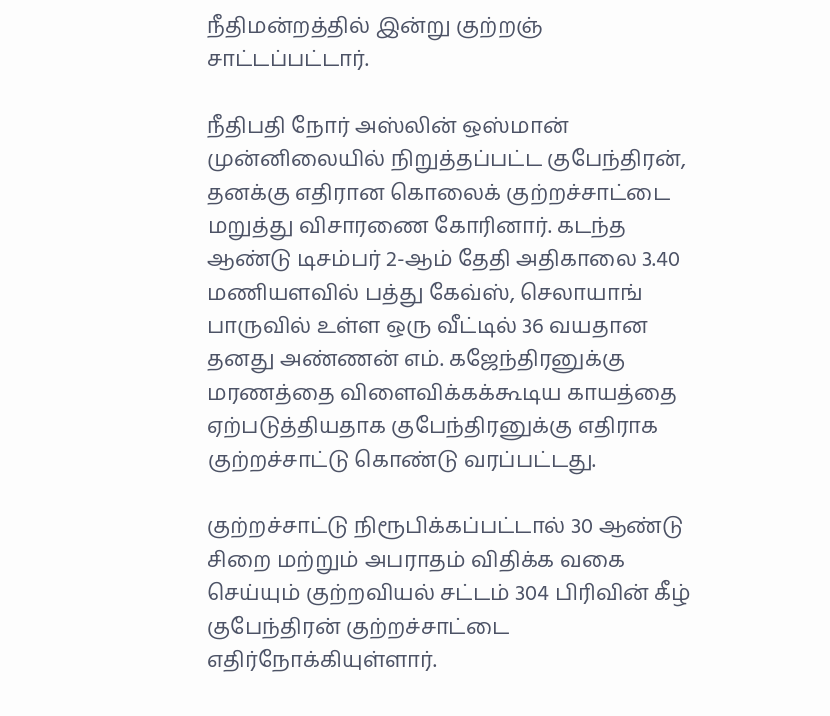நீதிமன்றத்தில் இன்று குற்றஞ் சாட்டப்பட்டார்.

நீதிபதி நோர் அஸ்லின் ஒஸ்மான் முன்னிலையில் நிறுத்தப்பட்ட குபேந்திரன், தனக்கு எதிரான கொலைக் குற்றச்சாட்டை மறுத்து விசாரணை கோரினார். கடந்த ஆண்டு டிசம்பர் 2-ஆம் தேதி அதிகாலை 3.40 மணியளவில் பத்து கேவ்ஸ், செலாயாங் பாருவில் உள்ள ஒரு வீட்டில் 36 வயதான தனது அண்ணன் எம். கஜேந்திரனுக்கு மரணத்தை விளைவிக்கக்கூடிய காயத்தை ஏற்படுத்தியதாக குபேந்திரனுக்கு எதிராக குற்றச்சாட்டு கொண்டு வரப்பட்டது.

குற்றச்சாட்டு நிரூபிக்கப்பட்டால் 30 ஆண்டு சிறை மற்றும் அபராதம் விதிக்க வகை செய்யும் குற்றவியல் சட்டம் 304 பிரிவின் கீழ் குபேந்திரன் குற்றச்சாட்டை எதிர்நோக்கியுள்ளார்.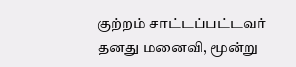குற்றம் சாட்டப்பட்டவர் தனது மனைவி, மூன்று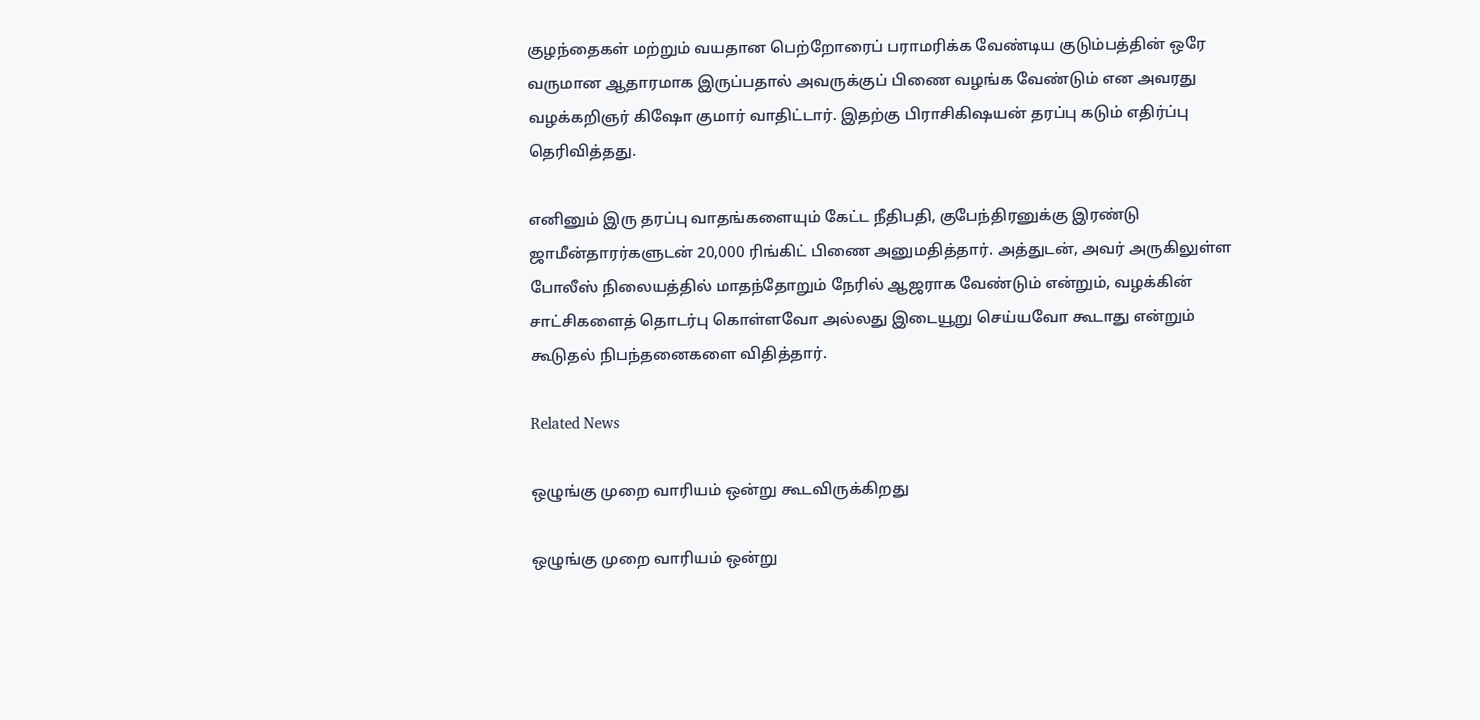குழந்தைகள் மற்றும் வயதான பெற்றோரைப் பராமரிக்க வேண்டிய குடும்பத்தின் ஒரே வருமான ஆதாரமாக இருப்பதால் அவருக்குப் பிணை வழங்க வேண்டும் என அவரது வழக்கறிஞர் கிஷோ குமார் வாதிட்டார். இதற்கு பிராசிகிஷயன் தரப்பு கடும் எதிர்ப்பு தெரிவித்தது.

எனினும் இரு தரப்பு வாதங்களையும் கேட்ட நீதிபதி, குபேந்திரனுக்கு இரண்டு ஜாமீன்தாரர்களுடன் 20,000 ரிங்கிட் பிணை அனுமதித்தார். அத்துடன், அவர் அருகிலுள்ள போலீஸ் நிலையத்தில் மாதந்தோறும் நேரில் ஆஜராக வேண்டும் என்றும், வழக்கின் சாட்சிகளைத் தொடர்பு கொள்ளவோ அல்லது இடையூறு செய்யவோ கூடாது என்றும் கூடுதல் நிபந்தனைகளை விதித்தார்.

Related News

ஒழுங்கு முறை வாரியம் ஒன்று கூடவிருக்கிறது

ஒழுங்கு முறை வாரியம் ஒன்று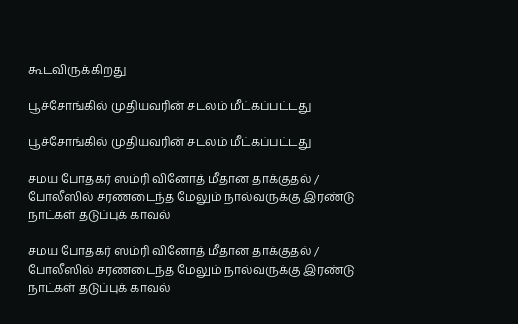கூடவிருக்கிறது

பூச்சோங்கில் முதியவரின் சடலம் மீட்கப்பட்டது

பூச்சோங்கில் முதியவரின் சடலம் மீட்கப்பட்டது

சமய போதகர் ஸம்ரி வினோத் மீதான தாக்குதல் / போலீஸில் சரணடைந்த மேலும் நால்வருக்கு இரண்டு நாட்கள் தடுப்புக் காவல்

சமய போதகர் ஸம்ரி வினோத் மீதான தாக்குதல் / போலீஸில் சரணடைந்த மேலும் நால்வருக்கு இரண்டு நாட்கள் தடுப்புக் காவல்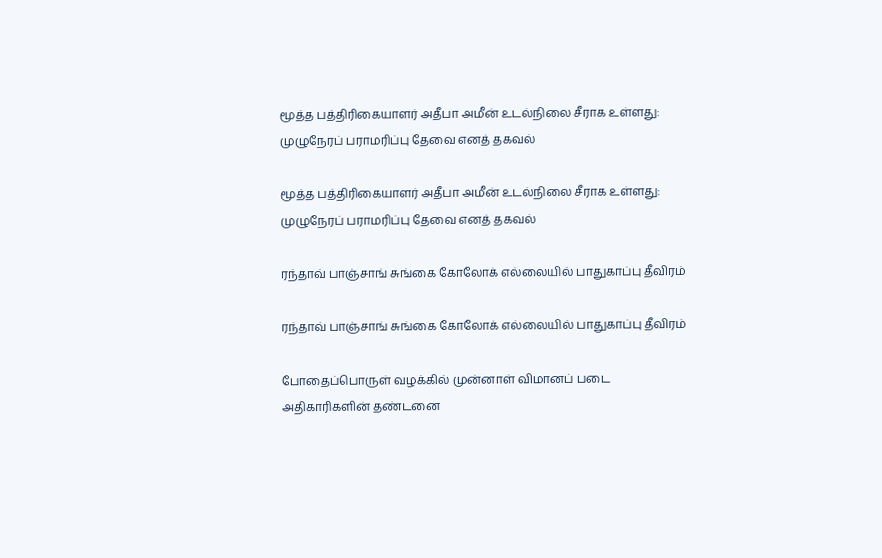மூத்த பத்திரிகையாளர் அதீபா அமீன் உடல்நிலை சீராக உள்ளது: முழுநேரப் பராமரிப்பு தேவை எனத் தகவல்

மூத்த பத்திரிகையாளர் அதீபா அமீன் உடல்நிலை சீராக உள்ளது: முழுநேரப் பராமரிப்பு தேவை எனத் தகவல்

ரந்தாவ் பாஞ்சாங் சுங்கை கோலோக் எல்லையில் பாதுகாப்பு தீவிரம்

ரந்தாவ் பாஞ்சாங் சுங்கை கோலோக் எல்லையில் பாதுகாப்பு தீவிரம்

போதைப்பொருள் வழக்கில் முன்னாள் விமானப் படை அதிகாரிகளின் தண்டனை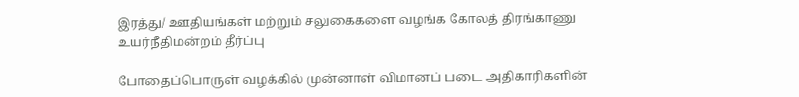இரத்து/ ஊதியங்கள் மற்றும் சலுகைகளை வழங்க கோலத் திரங்காணு உயர்நீதிமன்றம் தீர்ப்பு

போதைப்பொருள் வழக்கில் முன்னாள் விமானப் படை அதிகாரிகளின்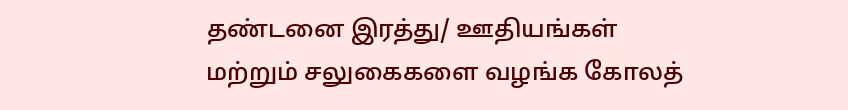தண்டனை இரத்து/ ஊதியங்கள் மற்றும் சலுகைகளை வழங்க கோலத்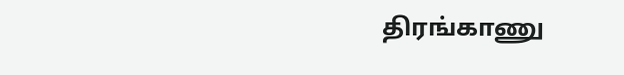திரங்காணு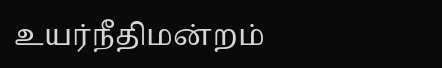உயர்நீதிமன்றம்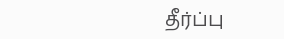தீர்ப்பு